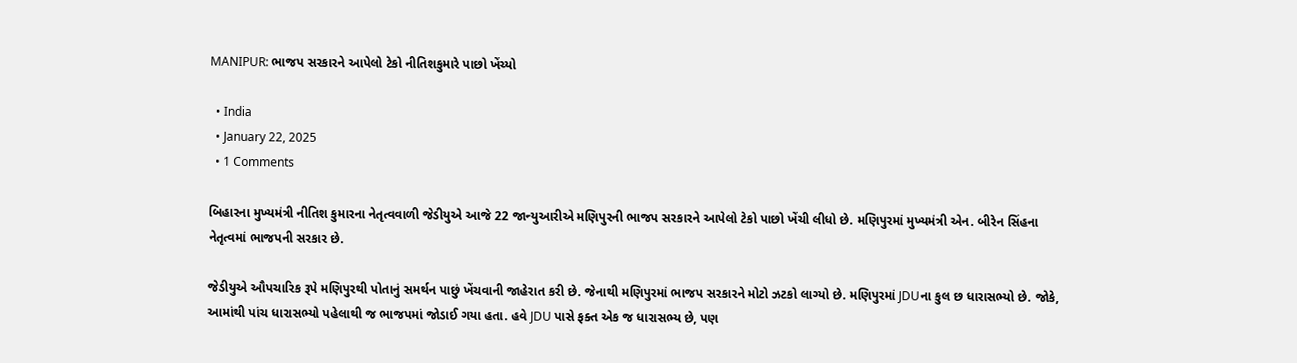MANIPUR: ભાજપ સરકારને આપેલો ટેકો નીતિશકુમારે પાછો ખેંચ્યો

  • India
  • January 22, 2025
  • 1 Comments

બિહારના મુખ્યમંત્રી નીતિશ કુમારના નેતૃત્વવાળી જેડીયુએ આજે 22 જાન્યુઆરીએ મણિપુરની ભાજપ સરકારને આપેલો ટેકો પાછો ખેંચી લીધો છે. મણિપુરમાં મુખ્યમંત્રી એન. બીરેન સિંહના નેતૃત્વમાં ભાજપની સરકાર છે.

જેડીયુએ ઔપચારિક રૂપે મણિપુરથી પોતાનું સમર્થન પાછું ખેંચવાની જાહેરાત કરી છે. જેનાથી મણિપુરમાં ભાજપ સરકારને મોટો ઝટકો લાગ્યો છે. મણિપુરમાં JDUના કુલ છ ધારાસભ્યો છે. જોકે, આમાંથી પાંચ ધારાસભ્યો પહેલાથી જ ભાજપમાં જોડાઈ ગયા હતા. હવે JDU પાસે ફક્ત એક જ ધારાસભ્ય છે, પણ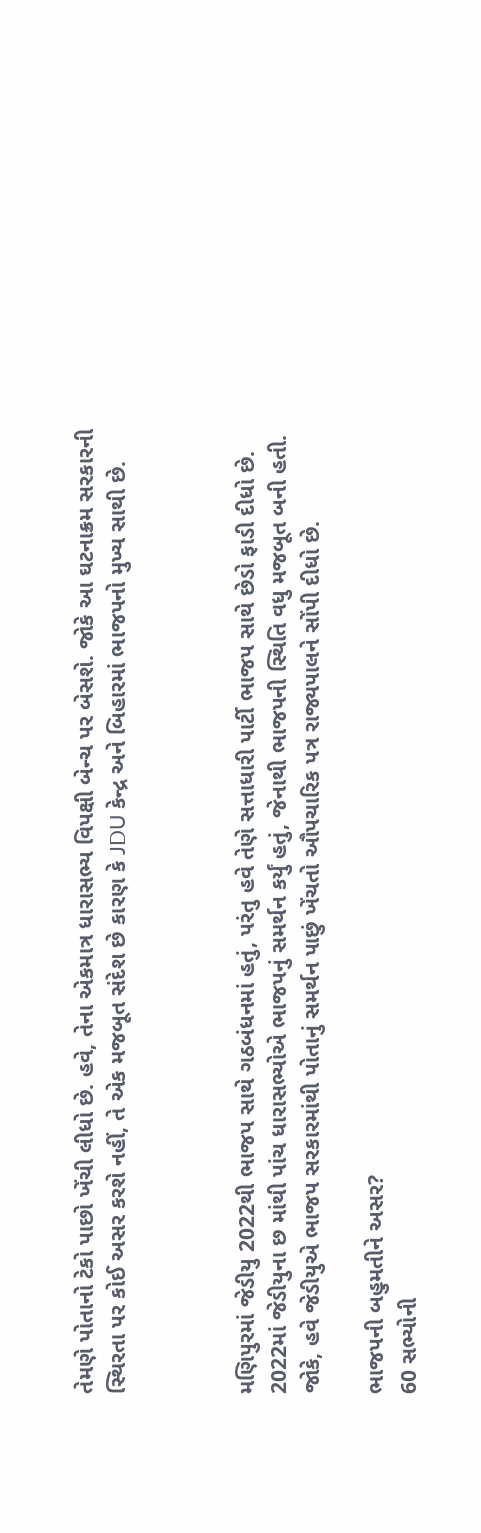તેમણે પોતાનો ટેકો પાછો ખેંચી લીધો છે. હવે, તેના એકમાત્ર ધારાસભ્ય વિપક્ષી બેન્ચ પર બેસશે. જોકે આ ઘટનાક્રમ સરકારની સ્થિરતા પર કોઈ અસર કરશે નહીં, તે એક મજબૂત સંદેશ છે કારણ કે JDU કેન્દ્ર અને બિહારમાં ભાજપનો મુખ્ય સાથી છે.



મણિપુરમાં જેડીયુ 2022થી ભાજપ સાથે ગઠબંધનમાં હતું, પરંતુ હવે તેણે સત્તાધારી પાર્ટી ભાજપ સાથે છેડો ફાડી દીધો છે. 2022માં જેડીયુના છ માંથી પાંચ ધારાસભ્યોએ ભાજપનું સમર્થન કર્યું હતું, જેનાથી ભાજપની સ્થિતિ વધુ મજબૂત બની હતી. જોકે, હવે જેડીયુએ ભાજપ સરકારમાંથી પોતાનું સમર્થન પાછું ખેંચતો ઔપચારિક પત્ર રાજ્યપાલને સોંપી દીધો છે.

ભાજપની બહુમતીને અસર?
60 સભ્યોની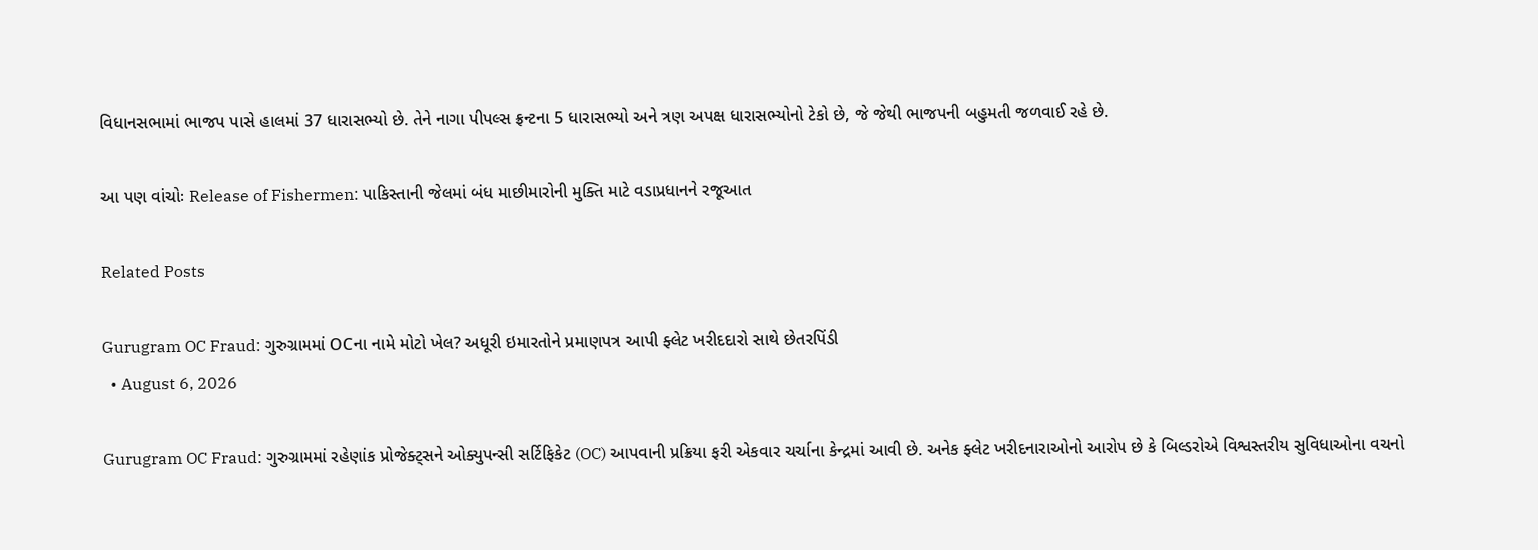વિધાનસભામાં ભાજપ પાસે હાલમાં 37 ધારાસભ્યો છે. તેને નાગા પીપલ્સ ફ્રન્ટના 5 ધારાસભ્યો અને ત્રણ અપક્ષ ધારાસભ્યોનો ટેકો છે, જે જેથી ભાજપની બહુમતી જળવાઈ રહે છે.

આ પણ વાંચોઃ Release of Fishermen: પાકિસ્તાની જેલમાં બંધ માછીમારોની મુક્તિ માટે વડાપ્રધાનને રજૂઆત

Related Posts

Gurugram OC Fraud: ગુરુગ્રામમાં OCના નામે મોટો ખેલ? અધૂરી ઇમારતોને પ્રમાણપત્ર આપી ફ્લેટ ખરીદદારો સાથે છેતરપિંડી
  • August 6, 2026

Gurugram OC Fraud: ગુરુગ્રામમાં રહેણાંક પ્રોજેક્ટ્સને ઓક્યુપન્સી સર્ટિફિકેટ (OC) આપવાની પ્રક્રિયા ફરી એકવાર ચર્ચાના કેન્દ્રમાં આવી છે. અનેક ફ્લેટ ખરીદનારાઓનો આરોપ છે કે બિલ્ડરોએ વિશ્વસ્તરીય સુવિધાઓના વચનો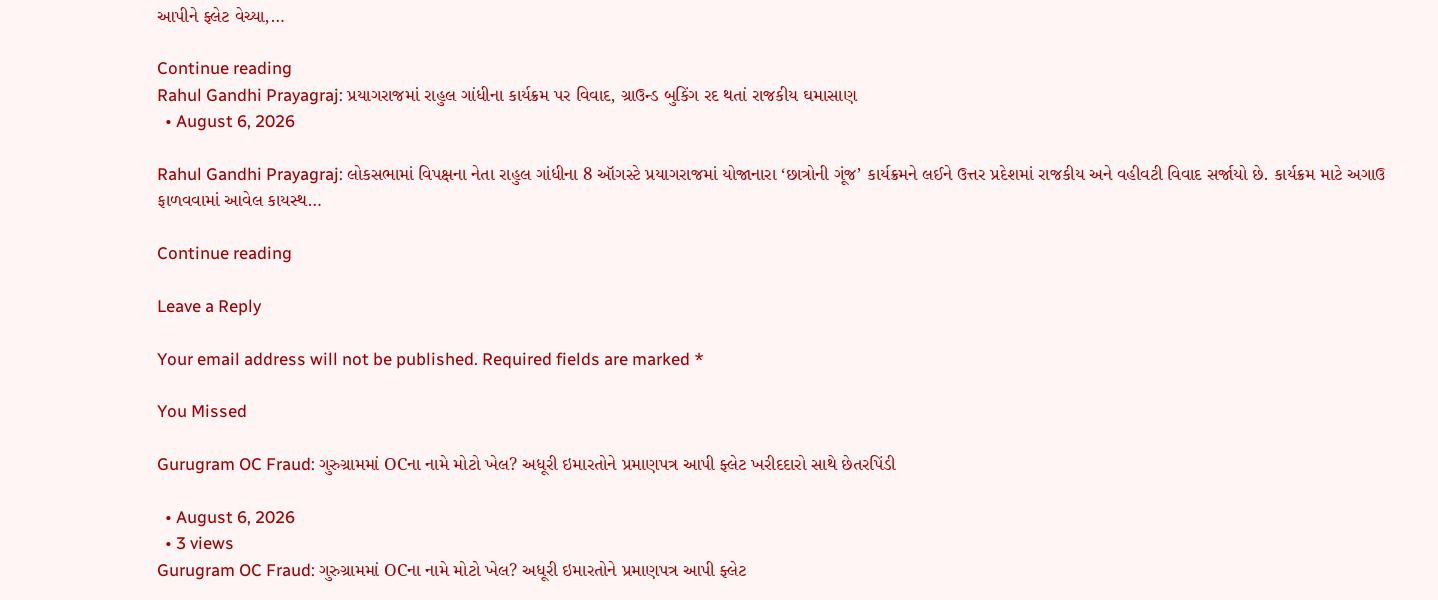આપીને ફ્લેટ વેચ્યા,…

Continue reading
Rahul Gandhi Prayagraj: પ્રયાગરાજમાં રાહુલ ગાંધીના કાર્યક્રમ પર વિવાદ, ગ્રાઉન્ડ બુકિંગ રદ થતાં રાજકીય ઘમાસાણ
  • August 6, 2026

Rahul Gandhi Prayagraj: લોકસભામાં વિપક્ષના નેતા રાહુલ ગાંધીના 8 ઑગસ્ટે પ્રયાગરાજમાં યોજાનારા ‘છાત્રોની ગૂંજ’ કાર્યક્રમને લઈને ઉત્તર પ્રદેશમાં રાજકીય અને વહીવટી વિવાદ સર્જાયો છે. કાર્યક્રમ માટે અગાઉ ફાળવવામાં આવેલ કાયસ્થ…

Continue reading

Leave a Reply

Your email address will not be published. Required fields are marked *

You Missed

Gurugram OC Fraud: ગુરુગ્રામમાં OCના નામે મોટો ખેલ? અધૂરી ઇમારતોને પ્રમાણપત્ર આપી ફ્લેટ ખરીદદારો સાથે છેતરપિંડી

  • August 6, 2026
  • 3 views
Gurugram OC Fraud: ગુરુગ્રામમાં OCના નામે મોટો ખેલ? અધૂરી ઇમારતોને પ્રમાણપત્ર આપી ફ્લેટ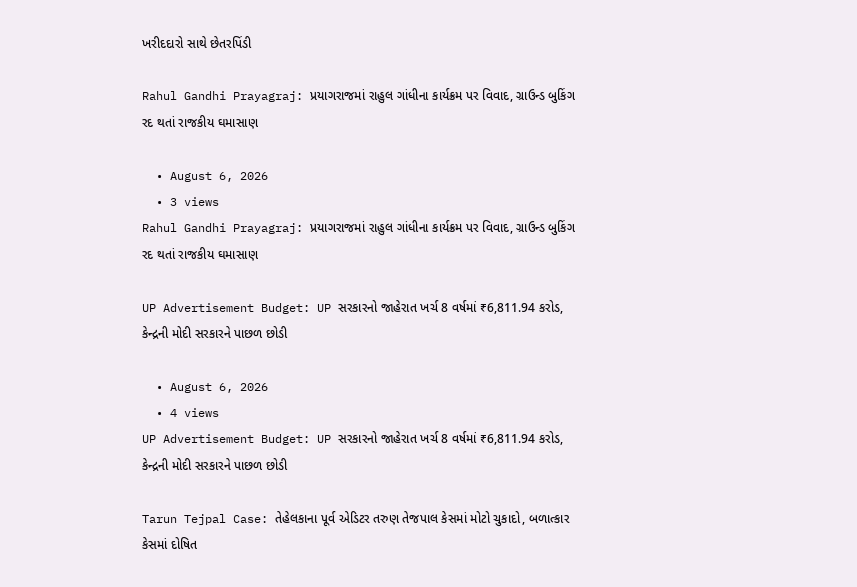ખરીદદારો સાથે છેતરપિંડી

Rahul Gandhi Prayagraj: પ્રયાગરાજમાં રાહુલ ગાંધીના કાર્યક્રમ પર વિવાદ, ગ્રાઉન્ડ બુકિંગ રદ થતાં રાજકીય ઘમાસાણ

  • August 6, 2026
  • 3 views
Rahul Gandhi Prayagraj: પ્રયાગરાજમાં રાહુલ ગાંધીના કાર્યક્રમ પર વિવાદ, ગ્રાઉન્ડ બુકિંગ રદ થતાં રાજકીય ઘમાસાણ

UP Advertisement Budget: UP સરકારનો જાહેરાત ખર્ચ 8 વર્ષમાં ₹6,811.94 કરોડ, કેન્દ્રની મોદી સરકારને પાછળ છોડી

  • August 6, 2026
  • 4 views
UP Advertisement Budget: UP સરકારનો જાહેરાત ખર્ચ 8 વર્ષમાં ₹6,811.94 કરોડ, કેન્દ્રની મોદી સરકારને પાછળ છોડી

Tarun Tejpal Case: તેહેલકાના પૂર્વ એડિટર તરુણ તેજપાલ કેસમાં મોટો ચુકાદો, બળાત્કાર કેસમાં દોષિત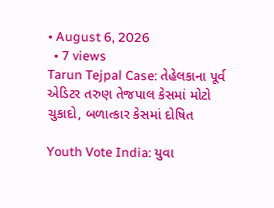• August 6, 2026
  • 7 views
Tarun Tejpal Case: તેહેલકાના પૂર્વ એડિટર તરુણ તેજપાલ કેસમાં મોટો ચુકાદો, બળાત્કાર કેસમાં દોષિત

Youth Vote India: યુવા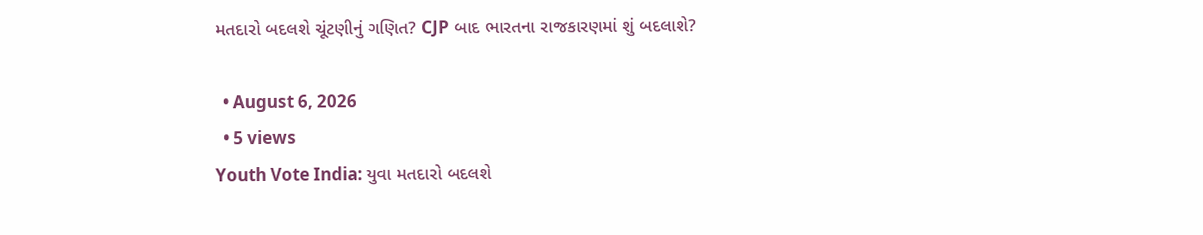મતદારો બદલશે ચૂંટણીનું ગણિત? CJP બાદ ભારતના રાજકારણમાં શું બદલાશે?

  • August 6, 2026
  • 5 views
Youth Vote India: યુવા મતદારો બદલશે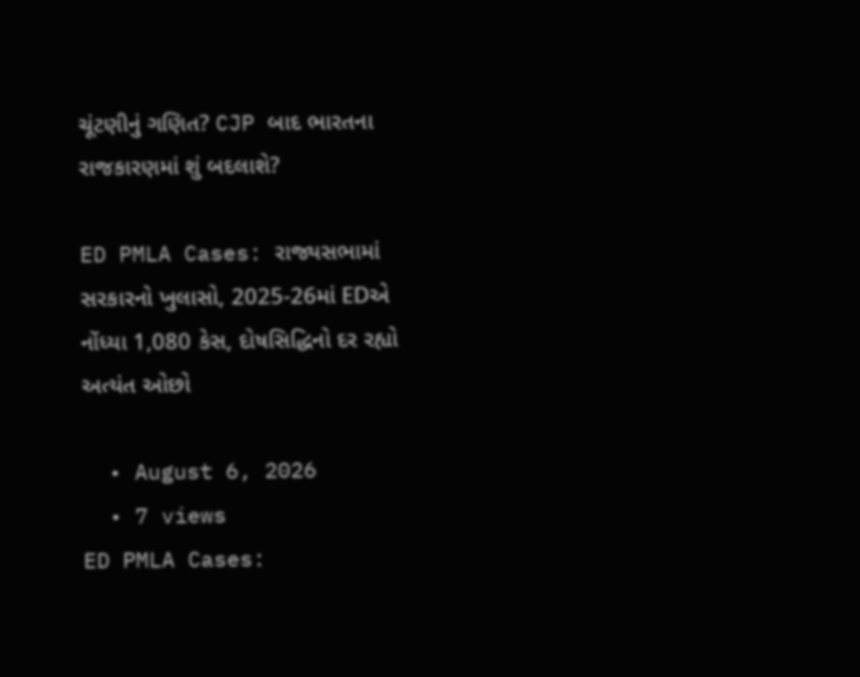ચૂંટણીનું ગણિત? CJP બાદ ભારતના રાજકારણમાં શું બદલાશે?

ED PMLA Cases: રાજ્યસભામાં સરકારનો ખુલાસો, 2025-26માં EDએ નોંધ્યા 1,080 કેસ, દોષસિદ્ધિનો દર રહ્યો અત્યંત ઓછો

  • August 6, 2026
  • 7 views
ED PMLA Cases: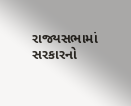રાજ્યસભામાં સરકારનો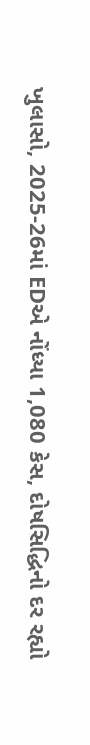ખુલાસો, 2025-26માં EDએ નોંધ્યા 1,080 કેસ, દોષસિદ્ધિનો દર રહ્યો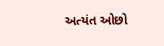અત્યંત ઓછો